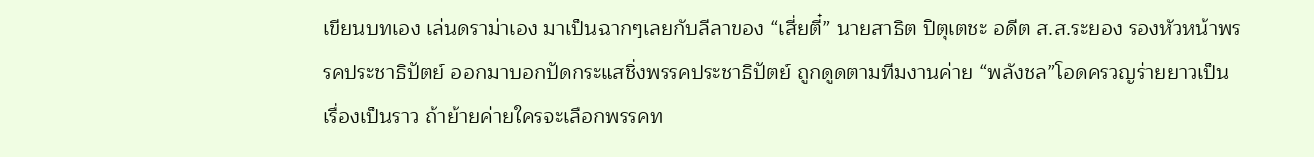เขียนบทเอง เล่นดราม่าเอง มาเป็นฉากๆเลยกับลีลาของ “เสี่ยตี๋” นายสาธิต ปิตุเตชะ อดีต ส.ส.ระยอง รองหัวหน้าพรรคประชาธิปัตย์ ออกมาบอกปัดกระแสชิ่งพรรคประชาธิปัตย์ ถูกดูดตามทีมงานค่าย “พลังชล”โอดครวญร่ายยาวเป็นเรื่องเป็นราว ถ้าย้ายค่ายใครจะเลือกพรรคท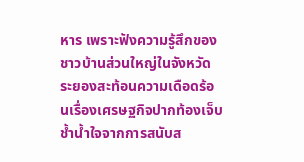หาร เพราะฟังความรู้สึกของชาวบ้านส่วนใหญ่ในจังหวัดระยองสะท้อนความเดือดร้อนเรื่องเศรษฐกิจปากท้องเจ็บช้ำน้ำใจจากการสนับส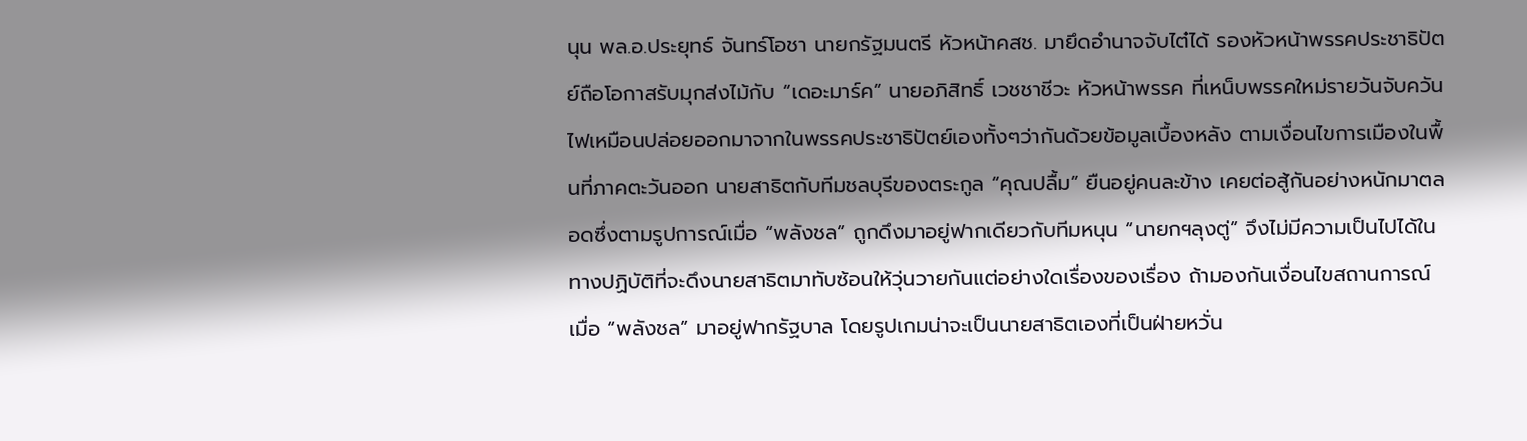นุน พล.อ.ประยุทธ์ จันทร์โอชา นายกรัฐมนตรี หัวหน้าคสช. มายึดอำนาจจับไต๋ได้ รองหัวหน้าพรรคประชาธิปัตย์ถือโอกาสรับมุกส่งไม้กับ “เดอะมาร์ค” นายอภิสิทธิ์ เวชชาชีวะ หัวหน้าพรรค ที่เหน็บพรรคใหม่รายวันจับควันไฟเหมือนปล่อยออกมาจากในพรรคประชาธิปัตย์เองทั้งๆว่ากันด้วยข้อมูลเบื้องหลัง ตามเงื่อนไขการเมืองในพื้นที่ภาคตะวันออก นายสาธิตกับทีมชลบุรีของตระกูล “คุณปลื้ม” ยืนอยู่คนละข้าง เคยต่อสู้กันอย่างหนักมาตลอดซึ่งตามรูปการณ์เมื่อ “พลังชล” ถูกดึงมาอยู่ฟากเดียวกับทีมหนุน “นายกฯลุงตู่” จึงไม่มีความเป็นไปได้ในทางปฏิบัติที่จะดึงนายสาธิตมาทับซ้อนให้วุ่นวายกันแต่อย่างใดเรื่องของเรื่อง ถ้ามองกันเงื่อนไขสถานการณ์ เมื่อ “พลังชล” มาอยู่ฟากรัฐบาล โดยรูปเกมน่าจะเป็นนายสาธิตเองที่เป็นฝ่ายหวั่น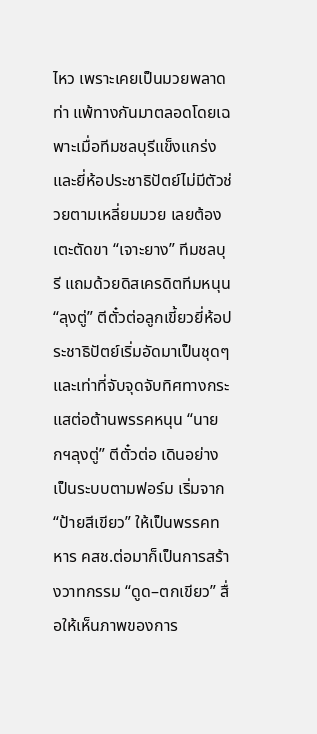ไหว เพราะเคยเป็นมวยพลาดท่า แพ้ทางกันมาตลอดโดยเฉพาะเมื่อทีมชลบุรีแข็งแกร่ง และยี่ห้อประชาธิปัตย์ไม่มีตัวช่วยตามเหลี่ยมมวย เลยต้องเตะตัดขา “เจาะยาง” ทีมชลบุรี แถมด้วยดิสเครดิตทีมหนุน “ลุงตู่” ตีตั๋วต่อลูกเขี้ยวยี่ห้อประชาธิปัตย์เริ่มอัดมาเป็นชุดๆและเท่าที่จับจุดจับทิศทางกระแสต่อต้านพรรคหนุน “นายกฯลุงตู่” ตีตั๋วต่อ เดินอย่างเป็นระบบตามฟอร์ม เริ่มจาก “ป้ายสีเขียว” ให้เป็นพรรคทหาร คสช.ต่อมาก็เป็นการสร้างวาทกรรม “ดูด–ตกเขียว” สื่อให้เห็นภาพของการ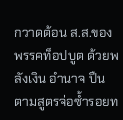กวาดต้อน ส.ส.ของพรรคท็อปบูต ด้วยพลังเงิน อำนาจ ปืน ตามสูตรจ่อซ้ำรอยท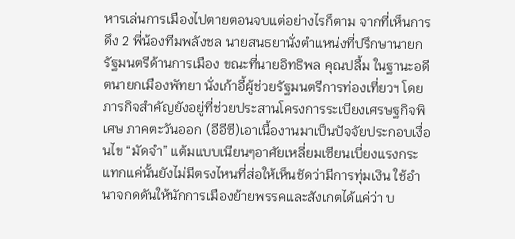หารเล่นการเมืองไปตายตอนจบแต่อย่างไรก็ตาม จากที่เห็นการดึง 2 พี่น้องทีมพลังชล นายสนธยานั่งตำแหน่งที่ปรึกษานายกรัฐมนตรีด้านการเมือง ขณะที่นายอิทธิพล คุณปลื้ม ในฐานะอดีตนายกเมืองพัทยา นั่งเก้าอี้ผู้ช่วยรัฐมนตรีการท่องเที่ยวฯ โดยภารกิจสำคัญยังอยู่ที่ช่วยประสานโครงการระเบียงเศรษฐกิจพิเศษ ภาคตะวันออก (อีอีซี)เอาเนื้องานมาเป็นปัจจัยประกอบเงื่อนไข “มัดจำ” แต้มแบบเนียนๆอาศัยเหลี่ยมเซียนเบี่ยงแรงกระแทกแค่นั้นยังไม่มีตรงไหนที่ส่อให้เห็นชัดว่ามีการทุ่มเงิน ใช้อำนาจกดดันให้นักการเมืองย้ายพรรคและสังเกตได้แค่ว่า บ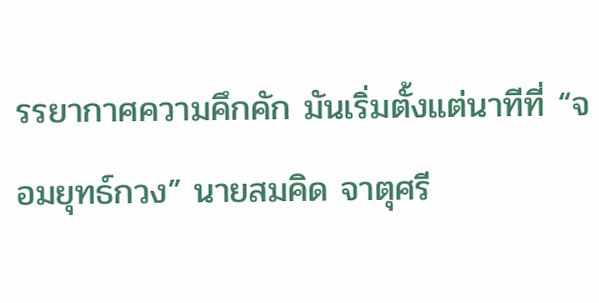รรยากาศความคึกคัก มันเริ่มตั้งแต่นาทีที่ “จอมยุทธ์กวง” นายสมคิด จาตุศรี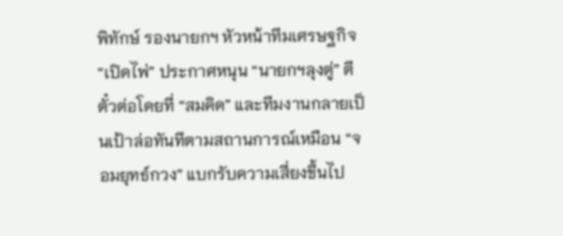พิทักษ์ รองนายกฯ หัวหน้าทีมเศรษฐกิจ “เปิดไพ่” ประกาศหนุน “นายกฯลุงตู่” ตีตั๋วต่อโดยที่ “สมคิด” และทีมงานกลายเป็นเป้าล่อทันทีตามสถานการณ์เหมือน “จอมยุทธ์กวง” แบกรับความเสี่ยงขึ้นไป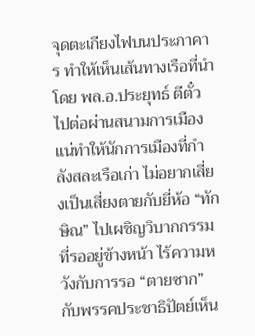จุดตะเกียงไฟบนประภาคาร ทำให้เห็นเส้นทางเรือที่นำโดย พล.อ.ประยุทธ์ ตีตั๋วไปต่อผ่านสนามการเมืองแน่ทำให้นักการเมืองที่กำลังสละเรือเก่า ไม่อยากเสี่ยงเป็นเสี่ยงตายกับยี่ห้อ “ทักษิณ” ไปเผชิญวิบากกรรมที่รออยู่ข้างหน้า ไร้ความหวังกับการรอ “ตายซาก” กับพรรคประชาธิปัตย์เห็น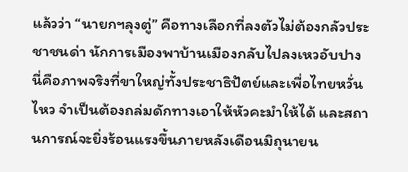แล้วว่า “นายกฯลุงตู่” คือทางเลือกที่ลงตัวไม่ต้องกลัวประชาชนด่า นักการเมืองพาบ้านเมืองกลับไปลงเหวอับปางนี่คือภาพจริงที่ขาใหญ่ทั้งประชาธิปัตย์และเพื่อไทยหวั่นไหว จำเป็นต้องถล่มดักทางเอาให้หัวคะมำให้ได้ และสถานการณ์จะยิ่งร้อนแรงขึ้นภายหลังเดือนมิถุนายน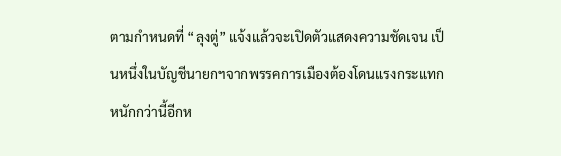ตามกำหนดที่ “ลุงตู่” แจ้งแล้วจะเปิดตัวแสดงความชัดเจน เป็นหนึ่งในบัญชีนายกฯจากพรรคการเมืองต้องโดนแรงกระแทกหนักกว่านี้อีกห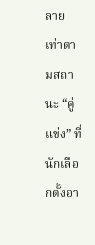ลายเท่าตามสถานะ “คู่แข่ง” ที่นักเลือกตั้งอา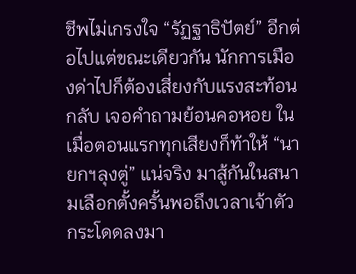ชีพไม่เกรงใจ “รัฏฐาธิปัตย์” อีกต่อไปแต่ขณะเดียวกัน นักการเมืองด่าไปก็ต้องเสี่ยงกับแรงสะท้อนกลับ เจอคำถามย้อนคอหอย ในเมื่อตอนแรกทุกเสียงก็ท้าให้ “นายกฯลุงตู่” แน่จริง มาสู้กันในสนามเลือกตั้งครั้นพอถึงเวลาเจ้าตัวกระโดดลงมา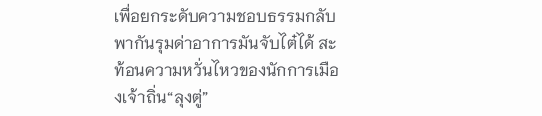เพื่อยกระดับความชอบธรรมกลับพากันรุมด่าอาการมันจับไต๋ได้ สะท้อนความหวั่นไหวของนักการเมืองเจ้าถิ่น“ลุงตู่”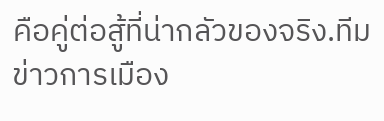คือคู่ต่อสู้ที่น่ากลัวของจริง.ทีมข่าวการเมือง